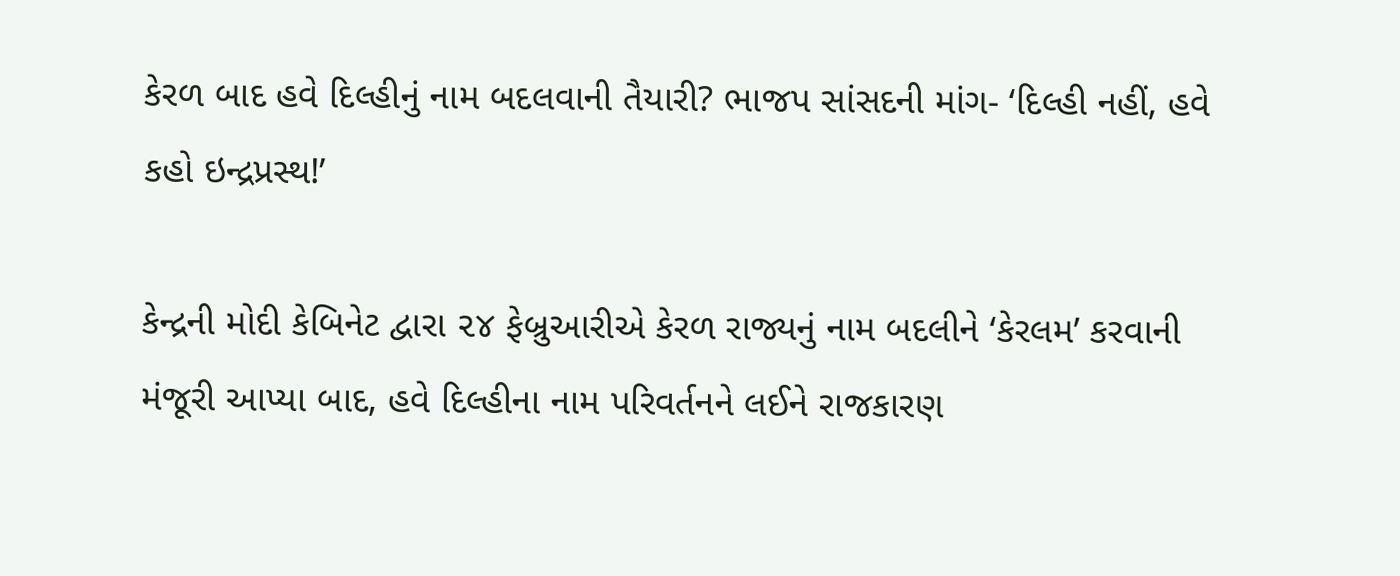કેરળ બાદ હવે દિલ્હીનું નામ બદલવાની તૈયારી? ભાજપ સાંસદની માંગ- ‘દિલ્હી નહીં, હવે કહો ઇન્દ્રપ્રસ્થ!’

કેન્દ્રની મોદી કેબિનેટ દ્વારા ૨૪ ફેબ્રુઆરીએ કેરળ રાજ્યનું નામ બદલીને ‘કેરલમ’ કરવાની મંજૂરી આપ્યા બાદ, હવે દિલ્હીના નામ પરિવર્તનને લઈને રાજકારણ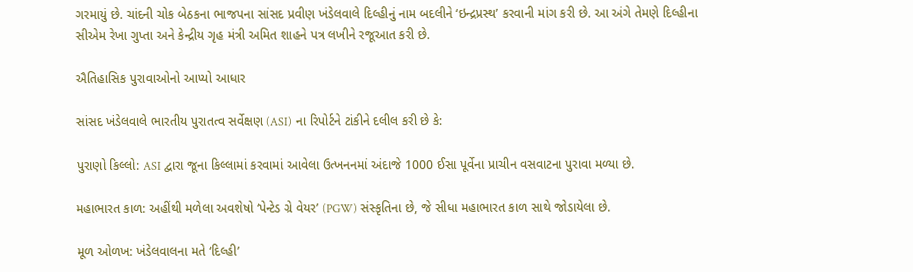ગરમાયું છે. ચાંદની ચોક બેઠકના ભાજપના સાંસદ પ્રવીણ ખંડેલવાલે દિલ્હીનું નામ બદલીને ‘ઇન્દ્રપ્રસ્થ’ કરવાની માંગ કરી છે. આ અંગે તેમણે દિલ્હીના સીએમ રેખા ગુપ્તા અને કેન્દ્રીય ગૃહ મંત્રી અમિત શાહને પત્ર લખીને રજૂઆત કરી છે.

ઐતિહાસિક પુરાવાઓનો આપ્યો આધાર

સાંસદ ખંડેલવાલે ભારતીય પુરાતત્વ સર્વેક્ષણ (ASI) ના રિપોર્ટને ટાંકીને દલીલ કરી છે કે:

પુરાણો કિલ્લો: ASI દ્વારા જૂના કિલ્લામાં કરવામાં આવેલા ઉત્ખનનમાં અંદાજે 1000 ઈસા પૂર્વેના પ્રાચીન વસવાટના પુરાવા મળ્યા છે.

મહાભારત કાળ: અહીંથી મળેલા અવશેષો ‘પેન્ટેડ ગ્રે વેયર’ (PGW) સંસ્કૃતિના છે, જે સીધા મહાભારત કાળ સાથે જોડાયેલા છે.

મૂળ ઓળખ: ખંડેલવાલના મતે ‘દિલ્હી’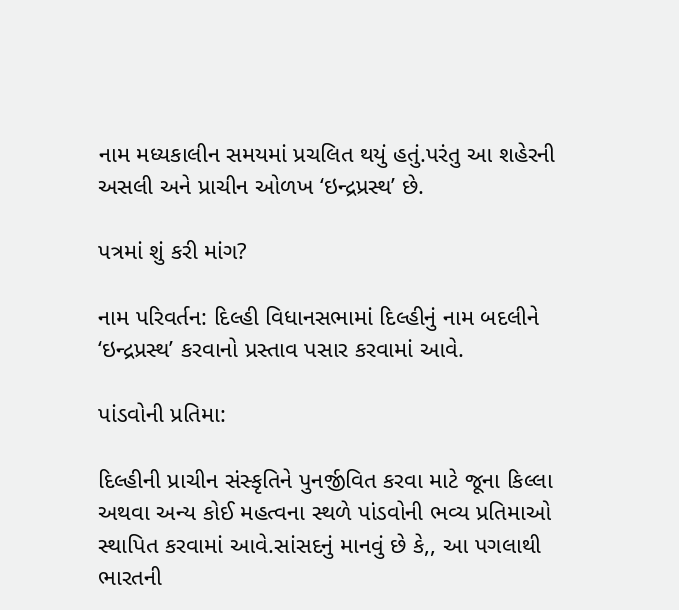નામ મધ્યકાલીન સમયમાં પ્રચલિત થયું હતું.પરંતુ આ શહેરની અસલી અને પ્રાચીન ઓળખ ‘ઇન્દ્રપ્રસ્થ’ છે.

પત્રમાં શું કરી માંગ?

નામ પરિવર્તન: દિલ્હી વિધાનસભામાં દિલ્હીનું નામ બદલીને ‘ઇન્દ્રપ્રસ્થ’ કરવાનો પ્રસ્તાવ પસાર કરવામાં આવે.

પાંડવોની પ્રતિમા:

દિલ્હીની પ્રાચીન સંસ્કૃતિને પુનર્જીવિત કરવા માટે જૂના કિલ્લા અથવા અન્ય કોઈ મહત્વના સ્થળે પાંડવોની ભવ્ય પ્રતિમાઓ સ્થાપિત કરવામાં આવે.સાંસદનું માનવું છે કે,, આ પગલાથી ભારતની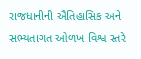રાજધાનીની ઐતિહાસિક અને સભ્યતાગત ઓળખ વિશ્વ સ્તરે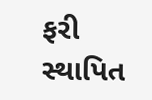ફરી સ્થાપિત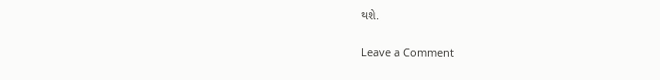થશે.

Leave a Comment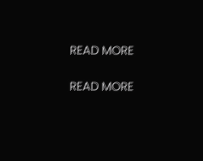READ MORE

READ MORE